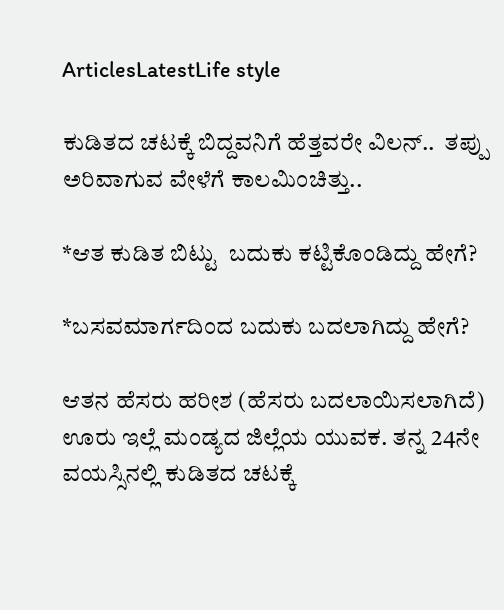ArticlesLatestLife style

ಕುಡಿತದ ಚಟಕ್ಕೆ ಬಿದ್ದವನಿಗೆ ಹೆತ್ತವರೇ ವಿಲನ್..  ತಪ್ಪು ಅರಿವಾಗುವ ವೇಳೆಗೆ ಕಾಲಮಿಂಚಿತ್ತು..

*ಆತ ಕುಡಿತ ಬಿಟ್ಟು  ಬದುಕು ಕಟ್ಟಿಕೊಂಡಿದ್ದು ಹೇಗೆ?

*ಬಸವಮಾರ್ಗದಿಂದ ಬದುಕು ಬದಲಾಗಿದ್ದು ಹೇಗೆ?

ಆತನ ಹೆಸರು ಹರೀಶ (ಹೆಸರು ಬದಲಾಯಿಸಲಾಗಿದೆ) ಊರು ಇಲ್ಲೆ ಮಂಡ್ಯದ ಜಿಲ್ಲೆಯ ಯುವಕ. ತನ್ನ 24ನೇ ವಯಸ್ಸಿನಲ್ಲಿ ಕುಡಿತದ ಚಟಕ್ಕೆ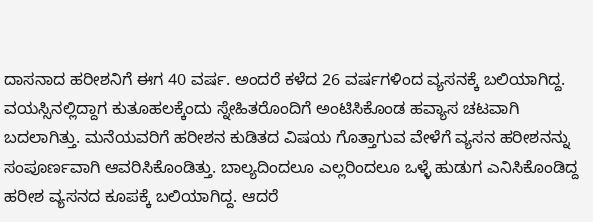ದಾಸನಾದ ಹರೀಶನಿಗೆ ಈಗ 40 ವರ್ಷ. ಅಂದರೆ ಕಳೆದ 26 ವರ್ಷಗಳಿಂದ ವ್ಯಸನಕ್ಕೆ ಬಲಿಯಾಗಿದ್ದ. ವಯಸ್ಸಿನಲ್ಲಿದ್ದಾಗ ಕುತೂಹಲಕ್ಕೆಂದು ಸ್ನೇಹಿತರೊಂದಿಗೆ ಅಂಟಿಸಿಕೊಂಡ ಹವ್ಯಾಸ ಚಟವಾಗಿ ಬದಲಾಗಿತ್ತು. ಮನೆಯವರಿಗೆ ಹರೀಶನ ಕುಡಿತದ ವಿಷಯ ಗೊತ್ತಾಗುವ ವೇಳೆಗೆ ವ್ಯಸನ ಹರೀಶನನ್ನು ಸಂಪೂರ್ಣವಾಗಿ ಆವರಿಸಿಕೊಂಡಿತ್ತು. ಬಾಲ್ಯದಿಂದಲೂ ಎಲ್ಲರಿಂದಲೂ ಒಳ್ಳೆ ಹುಡುಗ ಎನಿಸಿಕೊಂಡಿದ್ದ ಹರೀಶ ವ್ಯಸನದ ಕೂಪಕ್ಕೆ ಬಲಿಯಾಗಿದ್ದ. ಆದರೆ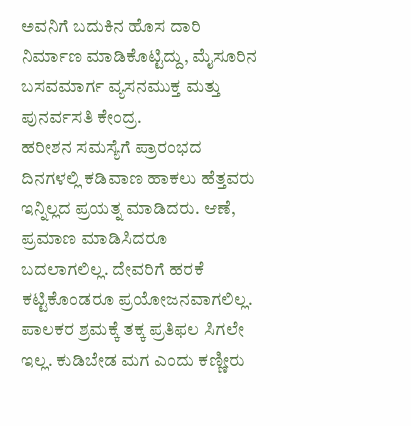ಅವನಿಗೆ ಬದುಕಿನ ಹೊಸ ದಾರಿ ನಿರ್ಮಾಣ ಮಾಡಿಕೊಟ್ಟಿದ್ದು, ಮೈಸೂರಿನ ಬಸವಮಾರ್ಗ ವ್ಯಸನಮುಕ್ತ ಮತ್ತು ಪುನರ್ವಸತಿ ಕೇಂದ್ರ.
ಹರೀಶನ ಸಮಸ್ಯೆಗೆ ಪ್ರಾರಂಭದ ದಿನಗಳಲ್ಲಿ ಕಡಿವಾಣ ಹಾಕಲು ಹೆತ್ತವರು ಇನ್ನಿಲ್ಲದ ಪ್ರಯತ್ನ ಮಾಡಿದರು. ಆಣೆ, ಪ್ರಮಾಣ ಮಾಡಿಸಿದರೂ ಬದಲಾಗಲಿಲ್ಲ. ದೇವರಿಗೆ ಹರಕೆ ಕಟ್ಟಿಕೊಂಡರೂ ಪ್ರಯೋಜನವಾಗಲಿಲ್ಲ. ಪಾಲಕರ ಶ್ರಮಕ್ಕೆ ತಕ್ಕ ಪ್ರತಿಫಲ ಸಿಗಲೇ ಇಲ್ಲ. ಕುಡಿಬೇಡ ಮಗ ಎಂದು ಕಣ್ಣೀರು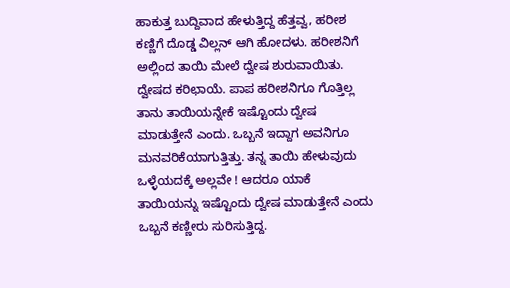ಹಾಕುತ್ತ ಬುದ್ದಿವಾದ ಹೇಳುತ್ತಿದ್ದ ಹೆತ್ತವ್ವ, ಹರೀಶ ಕಣ್ಣಿಗೆ ದೊಡ್ಡ ವಿಲ್ಲನ್ ಆಗಿ ಹೋದಳು. ಹರೀಶನಿಗೆ ಅಲ್ಲಿಂದ ತಾಯಿ ಮೇಲೆ ದ್ವೇಷ ಶುರುವಾಯಿತು. ದ್ವೇಷದ ಕರಿಛಾಯೆ. ಪಾಪ ಹರೀಶನಿಗೂ ಗೊತ್ತಿಲ್ಲ ತಾನು ತಾಯಿಯನ್ನೇಕೆ ಇಷ್ಟೊಂದು ದ್ವೇಷ ಮಾಡುತ್ತೇನೆ ಎಂದು. ಒಬ್ಬನೆ ಇದ್ದಾಗ ಅವನಿಗೂ ಮನವರಿಕೆಯಾಗುತ್ತಿತ್ತು. ತನ್ನ ತಾಯಿ ಹೇಳುವುದು ಒಳ್ಳೆಯದಕ್ಕೆ ಅಲ್ಲವೇ ! ಆದರೂ ಯಾಕೆ ತಾಯಿಯನ್ನು ಇಷ್ಟೊಂದು ದ್ವೇಷ ಮಾಡುತ್ತೇನೆ ಎಂದು ಒಬ್ಬನೆ ಕಣ್ಣೀರು ಸುರಿಸುತ್ತಿದ್ದ.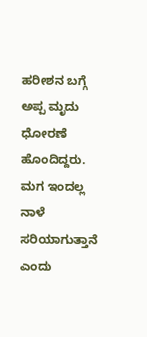ಹರೀಶನ ಬಗ್ಗೆ ಅಪ್ಪ ಮೃದು ಧೋರಣೆ ಹೊಂದಿದ್ದರು. ಮಗ ಇಂದಲ್ಲ ನಾಳೆ ಸರಿಯಾಗುತ್ತಾನೆ ಎಂದು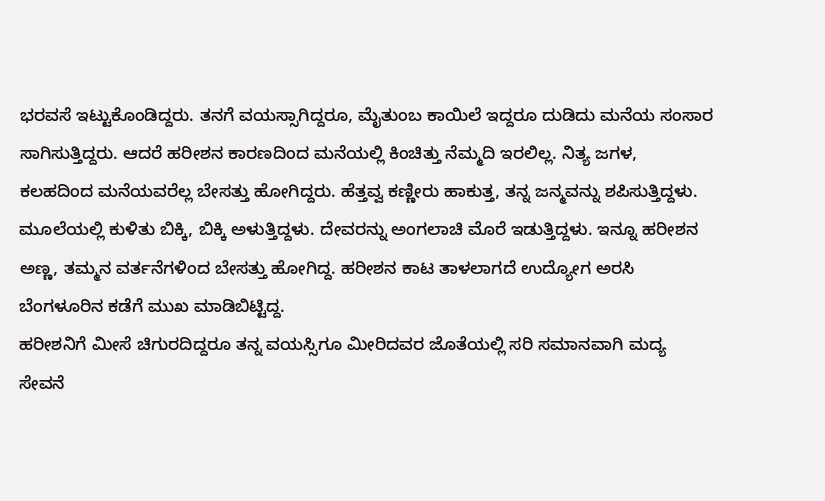ಭರವಸೆ ಇಟ್ಟುಕೊಂಡಿದ್ದರು. ತನಗೆ ವಯಸ್ಸಾಗಿದ್ದರೂ, ಮೈತುಂಬ ಕಾಯಿಲೆ ಇದ್ದರೂ ದುಡಿದು ಮನೆಯ ಸಂಸಾರ ಸಾಗಿಸುತ್ತಿದ್ದರು. ಆದರೆ ಹರೀಶನ ಕಾರಣದಿಂದ ಮನೆಯಲ್ಲಿ ಕಿಂಚಿತ್ತು ನೆಮ್ಮದಿ ಇರಲಿಲ್ಲ. ನಿತ್ಯ ಜಗಳ, ಕಲಹದಿಂದ ಮನೆಯವರೆಲ್ಲ ಬೇಸತ್ತು ಹೋಗಿದ್ದರು. ಹೆತ್ತವ್ವ ಕಣ್ಣೀರು ಹಾಕುತ್ತ, ತನ್ನ ಜನ್ಮವನ್ನು ಶಪಿಸುತ್ತಿದ್ದಳು. ಮೂಲೆಯಲ್ಲಿ ಕುಳಿತು ಬಿಕ್ಕಿ, ಬಿಕ್ಕಿ ಅಳುತ್ತಿದ್ದಳು. ದೇವರನ್ನು ಅಂಗಲಾಚಿ ಮೊರೆ ಇಡುತ್ತಿದ್ದಳು. ಇನ್ನೂ ಹರೀಶನ ಅಣ್ಣ, ತಮ್ಮನ ವರ್ತನೆಗಳಿಂದ ಬೇಸತ್ತು ಹೋಗಿದ್ದ. ಹರೀಶನ ಕಾಟ ತಾಳಲಾಗದೆ ಉದ್ಯೋಗ ಅರಸಿ ಬೆಂಗಳೂರಿನ ಕಡೆಗೆ ಮುಖ ಮಾಡಿಬಿಟ್ಟಿದ್ದ.
ಹರೀಶನಿಗೆ ಮೀಸೆ ಚಿಗುರದಿದ್ದರೂ ತನ್ನ ವಯಸ್ಸಿಗೂ ಮೀರಿದವರ ಜೊತೆಯಲ್ಲಿ ಸರಿ ಸಮಾನವಾಗಿ ಮದ್ಯ ಸೇವನೆ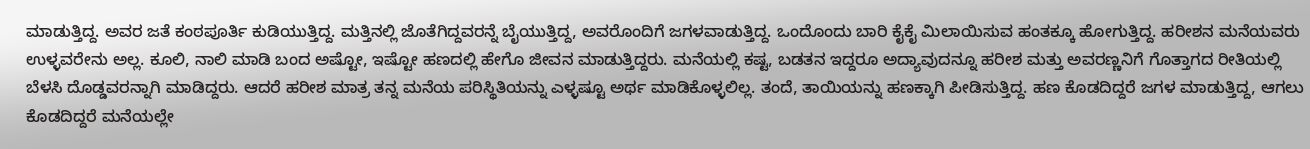ಮಾಡುತ್ತಿದ್ದ. ಅವರ ಜತೆ ಕಂಠಪೂರ್ತಿ ಕುಡಿಯುತ್ತಿದ್ದ. ಮತ್ತಿನಲ್ಲಿ ಜೊತೆಗಿದ್ದವರನ್ನೆ ಬೈಯುತ್ತಿದ್ದ, ಅವರೊಂದಿಗೆ ಜಗಳವಾಡುತ್ತಿದ್ದ. ಒಂದೊಂದು ಬಾರಿ ಕೈಕೈ ಮಿಲಾಯಿಸುವ ಹಂತಕ್ಕೂ ಹೋಗುತ್ತಿದ್ದ. ಹರೀಶನ ಮನೆಯವರು ಉಳ್ಳವರೇನು ಅಲ್ಲ. ಕೂಲಿ, ನಾಲಿ ಮಾಡಿ ಬಂದ ಅಷ್ಟೋ, ಇಷ್ಟೋ ಹಣದಲ್ಲಿ ಹೇಗೊ ಜೀವನ ಮಾಡುತ್ತಿದ್ದರು. ಮನೆಯಲ್ಲಿ ಕಷ್ಟ, ಬಡತನ ಇದ್ದರೂ ಅದ್ಯಾವುದನ್ನೂ ಹರೀಶ ಮತ್ತು ಅವರಣ್ಣನಿಗೆ ಗೊತ್ತಾಗದ ರೀತಿಯಲ್ಲಿ ಬೆಳಸಿ ದೊಡ್ಡವರನ್ನಾಗಿ ಮಾಡಿದ್ದರು. ಆದರೆ ಹರೀಶ ಮಾತ್ರ ತನ್ನ ಮನೆಯ ಪರಿಸ್ಥಿತಿಯನ್ನು ಎಳ್ಳಷ್ಟೂ ಅರ್ಥ ಮಾಡಿಕೊಳ್ಳಲಿಲ್ಲ. ತಂದೆ, ತಾಯಿಯನ್ನು ಹಣಕ್ಕಾಗಿ ಪೀಡಿಸುತ್ತಿದ್ದ. ಹಣ ಕೊಡದಿದ್ದರೆ ಜಗಳ ಮಾಡುತ್ತಿದ್ದ, ಆಗಲು ಕೊಡದಿದ್ದರೆ ಮನೆಯಲ್ಲೇ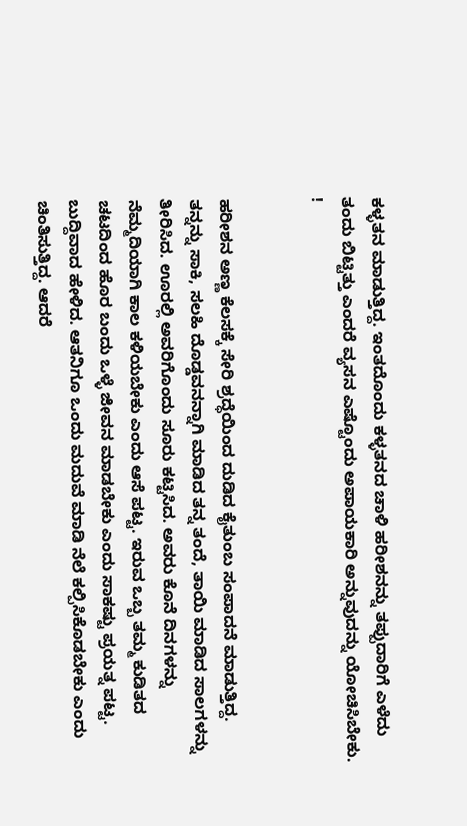ಕಳ್ಳತನ ಮಾಡುತ್ತಿದ್ದ. ಇಂತದೊಂದು ಕಳ್ಳತನದ ಚಾಳಿ ಹರೀಶನನ್ನು ತಪ್ಪುದಾರಿಗೆ ಎಳೆದು ತಂದು ಬಿಟ್ಟಿತ್ತು ಎಂದರೆ ವ್ಯಸನ ಎಷ್ಟೊಂದು ಅಪಾಯಕಾರಿ ಅನ್ನುವುದನ್ನು ಯೋಚಿಸಿಬೇಕು. !


ಹರೀಶನ ಅಣ್ಣ ಕೆಲಸಕ್ಕೆ ಸೇರಿ ಶ್ರದ್ಧೆಯಿಂದ ದುಡಿದ ಕೈತುಂಬ ಸಂಪಾದನೆ ಮಾಡುತ್ತಿದ್ದ. ತನ್ನನ್ನು ಸಾಕಿ, ಸಲಹಿ ದೊಡ್ಡವನನ್ನಾಗಿ ಮಾಡಿದ ತನ್ನ ತಂದೆ, ತಾಯಿ ಮಾಡಿದ ಸಾಲಗಳನ್ನು ತೀರಿಸಿದ. ಊರಲ್ಲಿ ಅವರಿಗೊಂದು ಸೂರು ಕಟ್ಟಿಸಿದ. ಅವರು ಕೊನೆ ದಿನಗಳನ್ನು ನೆಮ್ಮದಿಯಾಗಿ ಕಾಲ ಕಳಿಯಬೇಕು ಎಂದು ಆಸೆ ಪಟ್ಟ. ಇರುವ ಒಬ್ಬ ತಮ್ಮ ಕುಡಿತದ ಚಟದಿಂದ ಹೊರ ಬಂದು ಒಳ್ಳೆ ಜೀವನ ಮಾಡಬೇಕು ಎಂದು ಸಾಕಷ್ಟು ಪ್ರಯತ್ನ ಪಟ್ಟ. ಬುದ್ದಿವಾದ ಹೇಳಿದ. ಆತನಿಗೂ ಒಂದು ಮದುವೆ ಮಾಡಿ ನೆಲೆ ಕಲ್ಪಿಸಿಕೊಡಬೇಕು ಎಂದು ಚಿಂತಿಸುತ್ತಿದ್ದ. ಆದರೆ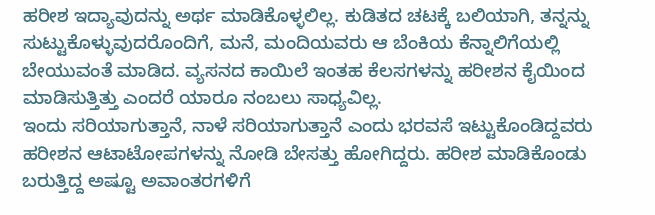ಹರೀಶ ಇದ್ಯಾವುದನ್ನು ಅರ್ಥ ಮಾಡಿಕೊಳ್ಳಲಿಲ್ಲ. ಕುಡಿತದ ಚಟಕ್ಕೆ ಬಲಿಯಾಗಿ, ತನ್ನನ್ನು ಸುಟ್ಟುಕೊಳ್ಳುವುದರೊಂದಿಗೆ, ಮನೆ, ಮಂದಿಯವರು ಆ ಬೆಂಕಿಯ ಕೆನ್ನಾಲಿಗೆಯಲ್ಲಿ ಬೇಯುವಂತೆ ಮಾಡಿದ. ವ್ಯಸನದ ಕಾಯಿಲೆ ಇಂತಹ ಕೆಲಸಗಳನ್ನು ಹರೀಶನ ಕೈಯಿಂದ ಮಾಡಿಸುತ್ತಿತ್ತು ಎಂದರೆ ಯಾರೂ ನಂಬಲು ಸಾಧ್ಯವಿಲ್ಲ.
ಇಂದು ಸರಿಯಾಗುತ್ತಾನೆ, ನಾಳೆ ಸರಿಯಾಗುತ್ತಾನೆ ಎಂದು ಭರವಸೆ ಇಟ್ಟುಕೊಂಡಿದ್ದವರು ಹರೀಶನ ಆಟಾಟೋಪಗಳನ್ನು ನೋಡಿ ಬೇಸತ್ತು ಹೋಗಿದ್ದರು. ಹರೀಶ ಮಾಡಿಕೊಂಡು ಬರುತ್ತಿದ್ದ ಅಷ್ಟೂ ಅವಾಂತರಗಳಿಗೆ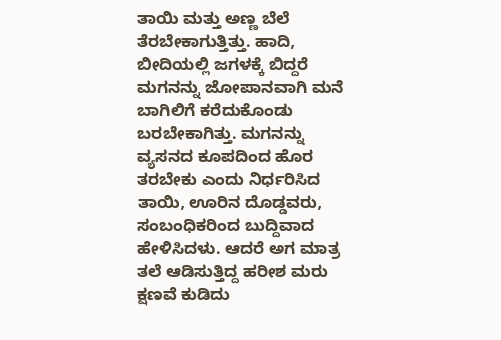ತಾಯಿ ಮತ್ತು ಅಣ್ಣ ಬೆಲೆ ತೆರಬೇಕಾಗುತ್ತಿತ್ತು. ಹಾದಿ, ಬೀದಿಯಲ್ಲಿ ಜಗಳಕ್ಕೆ ಬಿದ್ದರೆ ಮಗನನ್ನು ಜೋಪಾನವಾಗಿ ಮನೆ ಬಾಗಿಲಿಗೆ ಕರೆದುಕೊಂಡು ಬರಬೇಕಾಗಿತ್ತು. ಮಗನನ್ನು ವ್ಯಸನದ ಕೂಪದಿಂದ ಹೊರ ತರಬೇಕು ಎಂದು ನಿರ್ಧರಿಸಿದ ತಾಯಿ, ಊರಿನ ದೊಡ್ಡವರು, ಸಂಬಂಧಿಕರಿಂದ ಬುದ್ದಿವಾದ ಹೇಳಿಸಿದಳು. ಆದರೆ ಅಗ ಮಾತ್ರ ತಲೆ ಆಡಿಸುತ್ತಿದ್ದ ಹರೀಶ ಮರು ಕ್ಷಣವೆ ಕುಡಿದು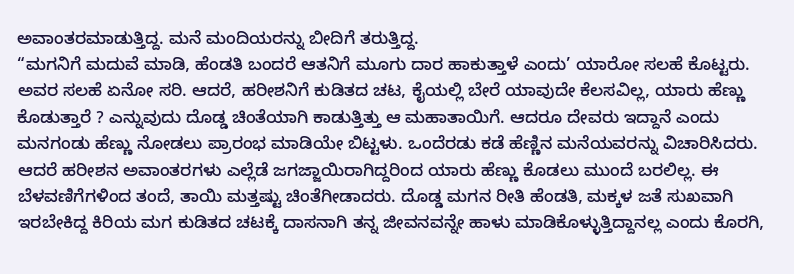ಅವಾಂತರಮಾಡುತ್ತಿದ್ದ. ಮನೆ ಮಂದಿಯರನ್ನು ಬೀದಿಗೆ ತರುತ್ತಿದ್ದ.
“ಮಗನಿಗೆ ಮದುವೆ ಮಾಡಿ, ಹೆಂಡತಿ ಬಂದರೆ ಆತನಿಗೆ ಮೂಗು ದಾರ ಹಾಕುತ್ತಾಳೆ ಎಂದು’ ಯಾರೋ ಸಲಹೆ ಕೊಟ್ಟರು. ಅವರ ಸಲಹೆ ಏನೋ ಸರಿ. ಆದರೆ, ಹರೀಶನಿಗೆ ಕುಡಿತದ ಚಟ, ಕೈಯಲ್ಲಿ ಬೇರೆ ಯಾವುದೇ ಕೆಲಸವಿಲ್ಲ, ಯಾರು ಹೆಣ್ಣು ಕೊಡುತ್ತಾರೆ ? ಎನ್ನುವುದು ದೊಡ್ಡ ಚಿಂತೆಯಾಗಿ ಕಾಡುತ್ತಿತ್ತು ಆ ಮಹಾತಾಯಿಗೆ. ಆದರೂ ದೇವರು ಇದ್ದಾನೆ ಎಂದು ಮನಗಂಡು ಹೆಣ್ಣು ನೋಡಲು ಪ್ರಾರಂಭ ಮಾಡಿಯೇ ಬಿಟ್ಟಳು. ಒಂದೆರಡು ಕಡೆ ಹೆಣ್ಣಿನ ಮನೆಯವರನ್ನು ವಿಚಾರಿಸಿದರು. ಆದರೆ ಹರೀಶನ ಅವಾಂತರಗಳು ಎಲ್ಲೆಡೆ ಜಗಜ್ಜಾಯಿರಾಗಿದ್ದರಿಂದ ಯಾರು ಹೆಣ್ಣು ಕೊಡಲು ಮುಂದೆ ಬರಲಿಲ್ಲ. ಈ ಬೆಳವಣಿಗೆಗಳಿಂದ ತಂದೆ, ತಾಯಿ ಮತ್ತಷ್ಟು ಚಿಂತೆಗೀಡಾದರು. ದೊಡ್ಡ ಮಗನ ರೀತಿ ಹೆಂಡತಿ, ಮಕ್ಕಳ ಜತೆ ಸುಖವಾಗಿ ಇರಬೇಕಿದ್ದ ಕಿರಿಯ ಮಗ ಕುಡಿತದ ಚಟಕ್ಕೆ ದಾಸನಾಗಿ ತನ್ನ ಜೀವನವನ್ನೇ ಹಾಳು ಮಾಡಿಕೊಳ್ಳುತ್ತಿದ್ದಾನಲ್ಲ ಎಂದು ಕೊರಗಿ,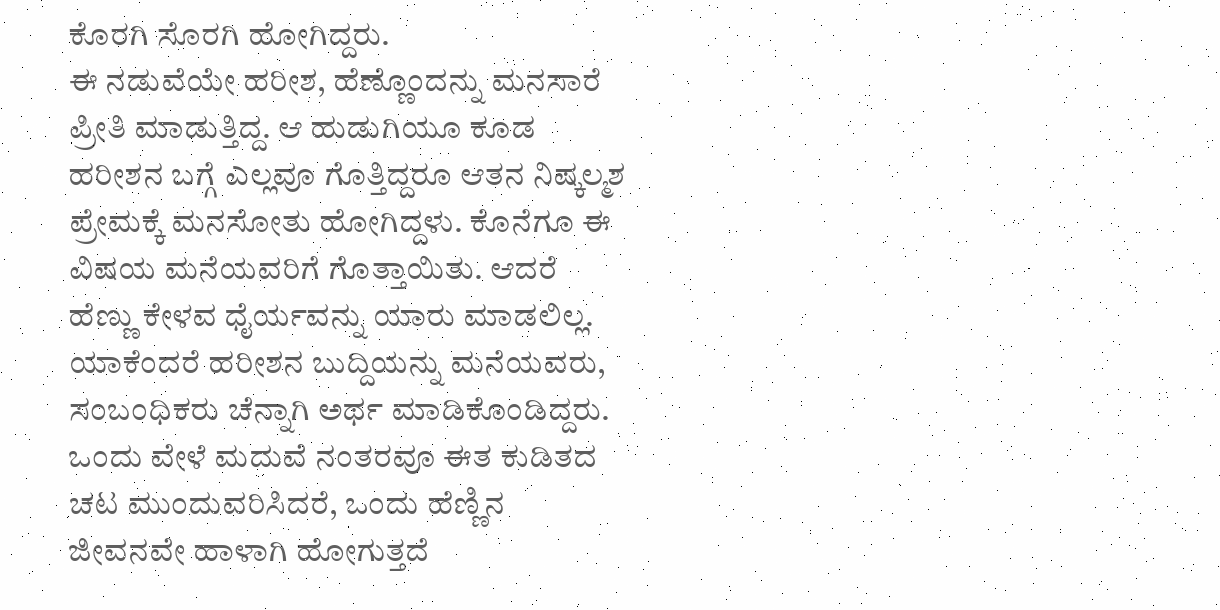ಕೊರಗಿ ಸೊರಗಿ ಹೋಗಿದ್ದರು.
ಈ ನಡುವೆಯೇ ಹರೀಶ, ಹೆಣ್ಣೊಂದನ್ನು ಮನಸಾರೆ ಪ್ರೀತಿ ಮಾಡುತ್ತಿದ್ದ. ಆ ಹುಡುಗಿಯೂ ಕೂಡ ಹರೀಶನ ಬಗ್ಗೆ ಎಲ್ಲವೂ ಗೊತ್ತಿದ್ದರೂ ಆತನ ನಿಷ್ಕಲ್ಮಶ ಪ್ರೇಮಕ್ಕೆ ಮನಸೋತು ಹೋಗಿದ್ದಳು. ಕೊನೆಗೂ ಈ ವಿಷಯ ಮನೆಯವರಿಗೆ ಗೊತ್ತಾಯಿತು. ಆದರೆ ಹೆಣ್ಣು ಕೇಳವ ಧೈರ್ಯವನ್ನು ಯಾರು ಮಾಡಲಿಲ್ಲ. ಯಾಕೆಂದರೆ ಹರೀಶನ ಬುದ್ದಿಯನ್ನು ಮನೆಯವರು, ಸಂಬಂಧಿಕರು ಚೆನ್ನಾಗಿ ಅರ್ಥ ಮಾಡಿಕೊಂಡಿದ್ದರು. ಒಂದು ವೇಳೆ ಮದುವೆ ನಂತರವೂ ಈತ ಕುಡಿತದ ಚಟ ಮುಂದುವರಿಸಿದರೆ, ಒಂದು ಹೆಣ್ಣಿನ ಜೀವನವೇ ಹಾಳಾಗಿ ಹೋಗುತ್ತದೆ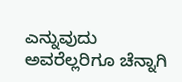ಎನ್ನುವುದು ಅವರೆಲ್ಲರಿಗೂ ಚೆನ್ನಾಗಿ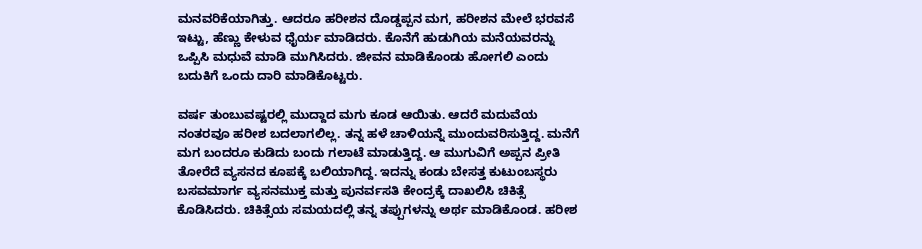ಮನವರಿಕೆಯಾಗಿತ್ತು. ಆದರೂ ಹರೀಶನ ದೊಡ್ಡಪ್ಪನ ಮಗ, ಹರೀಶನ ಮೇಲೆ ಭರವಸೆ ಇಟ್ಟು, ಹೆಣ್ಣು ಕೇಳುವ ಧೈರ್ಯ ಮಾಡಿದರು. ಕೊನೆಗೆ ಹುಡುಗಿಯ ಮನೆಯವರನ್ನು ಒಪ್ಪಿಸಿ ಮಧುವೆ ಮಾಡಿ ಮುಗಿಸಿದರು. ಜೀವನ ಮಾಡಿಕೊಂಡು ಹೋಗಲಿ ಎಂದು ಬದುಕಿಗೆ ಒಂದು ದಾರಿ ಮಾಡಿಕೊಟ್ಟರು.

ವರ್ಷ ತುಂಬುವಷ್ಟರಲ್ಲಿ ಮುದ್ದಾದ ಮಗು ಕೂಡ ಆಯಿತು. ಆದರೆ ಮದುವೆಯ ನಂತರವೂ ಹರೀಶ ಬದಲಾಗಲಿಲ್ಲ. ತನ್ನ ಹಳೆ ಚಾಳಿಯನ್ನೆ ಮುಂದುವರಿಸುತ್ತಿದ್ದ. ಮನೆಗೆ ಮಗ ಬಂದರೂ ಕುಡಿದು ಬಂದು ಗಲಾಟೆ ಮಾಡುತ್ತಿದ್ದ. ಆ ಮುಗುವಿಗೆ ಅಪ್ಪನ ಪ್ರೀತಿ ತೋರೆದೆ ವ್ಯಸನದ ಕೂಪಕ್ಕೆ ಬಲಿಯಾಗಿದ್ದ. ಇದನ್ನು ಕಂಡು ಬೇಸತ್ತ ಕುಟುಂಬಸ್ಥರು ಬಸವಮಾರ್ಗ ವ್ಯಸನಮುಕ್ತ ಮತ್ತು ಪುನರ್ವಸತಿ ಕೇಂದ್ರಕ್ಕೆ ದಾಖಲಿಸಿ ಚಿಕಿತ್ಸೆ ಕೊಡಿಸಿದರು. ಚಿಕಿತ್ಸೆಯ ಸಮಯದಲ್ಲಿ ತನ್ನ ತಪ್ಪುಗಳನ್ನು ಅರ್ಥ ಮಾಡಿಕೊಂಡ. ಹರೀಶ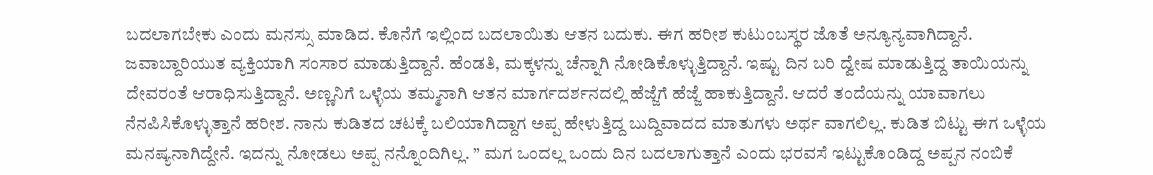ಬದಲಾಗಬೇಕು ಎಂದು ಮನಸ್ಸು ಮಾಡಿದ. ಕೊನೆಗೆ ಇಲ್ಲಿಂದ ಬದಲಾಯಿತು ಆತನ ಬದುಕು. ಈಗ ಹರೀಶ ಕುಟುಂಬಸ್ಥರ ಜೊತೆ ಅನ್ಯೂನ್ಯವಾಗಿದ್ದಾನೆ.
ಜವಾಬ್ದಾರಿಯುತ ವ್ಯಕ್ತಿಯಾಗಿ ಸಂಸಾರ ಮಾಡುತ್ತಿದ್ದಾನೆ. ಹೆಂಡತಿ, ಮಕ್ಕಳನ್ನು ಚೆನ್ನಾಗಿ ನೋಡಿಕೊಳ್ಳುತ್ತಿದ್ದಾನೆ. ಇಷ್ಟು ದಿನ ಬರಿ ದ್ವೇಷ ಮಾಡುತ್ತಿದ್ದ ತಾಯಿಯನ್ನು ದೇವರಂತೆ ಆರಾಧಿಸುತ್ತಿದ್ದಾನೆ. ಅಣ್ಣನಿಗೆ ಒಳ್ಳೆಯ ತಮ್ಮನಾಗಿ ಆತನ ಮಾರ್ಗದರ್ಶನದಲ್ಲಿ ಹೆಜ್ಜೆಗೆ ಹೆಜ್ಜೆ ಹಾಕುತ್ತಿದ್ದಾನೆ. ಆದರೆ ತಂದೆಯನ್ನು ಯಾವಾಗಲು ನೆನಪಿಸಿಕೊಳ್ಳುತ್ತಾನೆ ಹರೀಶ. ನಾನು ಕುಡಿತದ ಚಟಕ್ಕೆ ಬಲಿಯಾಗಿದ್ದಾಗ ಅಪ್ಪ ಹೇಳುತ್ತಿದ್ದ ಬುದ್ದಿವಾದದ ಮಾತುಗಳು ಅರ್ಥ ವಾಗಲಿಲ್ಲ. ಕುಡಿತ ಬಿಟ್ಟು ಈಗ ಒಳ್ಳೆಯ ಮನಷ್ಯನಾಗಿದ್ದೇನೆ. ಇದನ್ನು ನೋಡಲು ಅಪ್ಪ ನನ್ನೊಂದಿಗಿಲ್ಲ. ” ಮಗ ಒಂದಲ್ಲ ಒಂದು ದಿನ ಬದಲಾಗುತ್ತಾನೆ ಎಂದು ಭರವಸೆ ಇಟ್ಟುಕೊಂಡಿದ್ದ ಅಪ್ಪನ ನಂಬಿಕೆ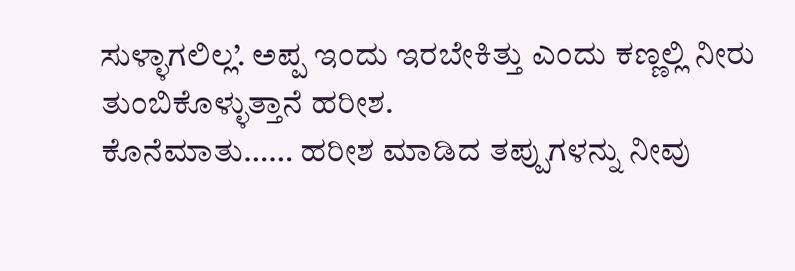ಸುಳ್ಳಾಗಲಿಲ್ಲ’. ಅಪ್ಪ ಇಂದು ಇರಬೇಕಿತ್ತು ಎಂದು ಕಣ್ಣಲ್ಲಿ ನೀರು ತುಂಬಿಕೊಳ್ಳುತ್ತಾನೆ ಹರೀಶ.
ಕೊನೆಮಾತು…… ಹರೀಶ ಮಾಡಿದ ತಪ್ಪುಗಳನ್ನು ನೀವು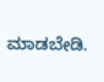ಮಾಡಬೇಡಿ.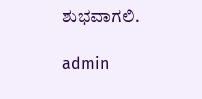ಶುಭವಾಗಲಿ.

admin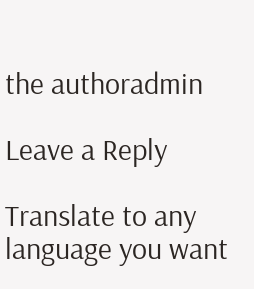the authoradmin

Leave a Reply

Translate to any language you want